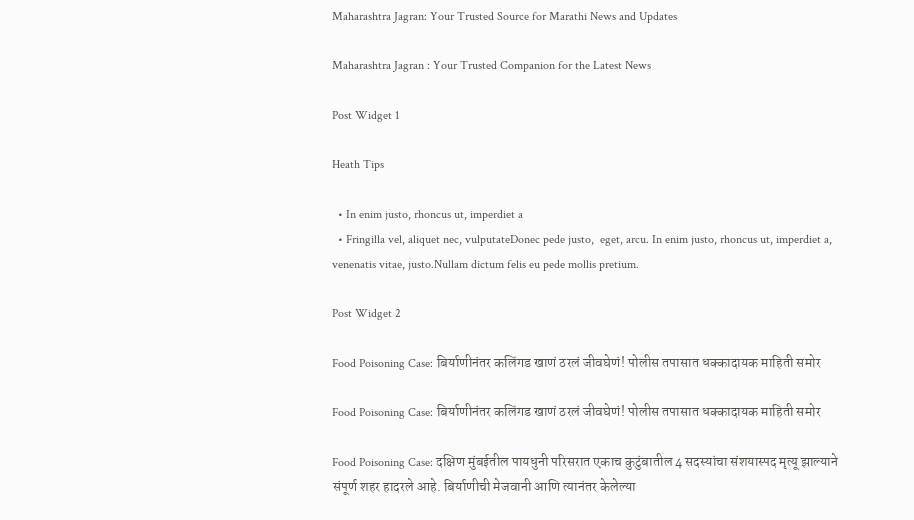Maharashtra Jagran: Your Trusted Source for Marathi News and Updates

Maharashtra Jagran : Your Trusted Companion for the Latest News

Post Widget 1

Heath Tips

  • In enim justo, rhoncus ut, imperdiet a
  • Fringilla vel, aliquet nec, vulputateDonec pede justo,  eget, arcu. In enim justo, rhoncus ut, imperdiet a, venenatis vitae, justo.Nullam dictum felis eu pede mollis pretium.

Post Widget 2

Food Poisoning Case: बिर्याणीनंतर कलिंगड खाणं ठरलं जीवघेणं! पोलीस तपासात धक्कादायक माहिती समोर

Food Poisoning Case: बिर्याणीनंतर कलिंगड खाणं ठरलं जीवघेणं! पोलीस तपासात धक्कादायक माहिती समोर

Food Poisoning Case: दक्षिण मुंबईतील पायधुनी परिसरात एकाच कुटुंबातील 4 सदस्यांचा संशयास्पद मृत्यू झाल्याने संपूर्ण शहर हादरले आहे. बिर्याणीची मेजवानी आणि त्यानंतर केलेल्या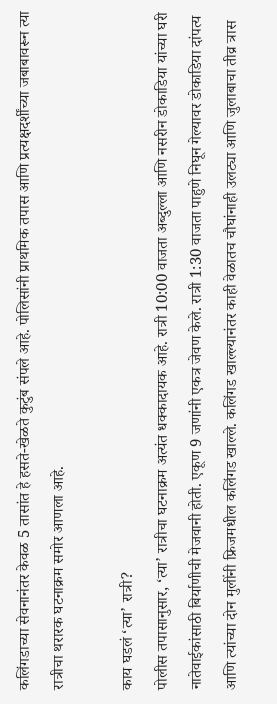कलिंगडाच्या सेवनानंतर केवळ 5 तासांत हे हसते-खेळते कुटुंब संपले आहे. पोलिसांनी प्राथमिक तपास आणि प्रत्यक्षदर्शींच्या जबाबावरून त्या रात्रीचा थरारक घटनाक्रम समोर आणला आहे.

काय घडलं ‘त्या’ रात्री?
पोलीस तपासानुसार, ‘त्या’ रात्रीचा घटनाक्रम अत्यंत धक्कादायक आहे. रात्री 10:00 वाजता अब्दुल्ला आणि नसरीन डोकाडिया यांच्या घरी नातेवाईकांसाठी बिर्याणीची मेजवानी होती. एकूण 9 जणांनी एकत्र जेवण केले. रात्री 1:30 वाजता पाहुणे निघून गेल्यावर डोकाडिया दांपत्य आणि त्यांच्या दोन मुलींनी फ्रिजमधील कलिंगड खाल्ले. कलिंगड खाल्ल्यानंतर काही वेळातच चौघांनाही उलट्या आणि जुलाबाचा तीव्र त्रास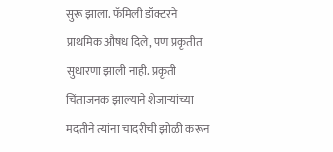सुरू झाला. फॅमिली डॉक्टरने प्राथमिक औषध दिले, पण प्रकृतीत सुधारणा झाली नाही. प्रकृती चिंताजनक झाल्याने शेजाऱ्यांच्या मदतीने त्यांना चादरीची झोळी करून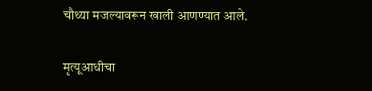चौथ्या मजल्यावरून खाली आणण्यात आले.

मृत्यूआधीचा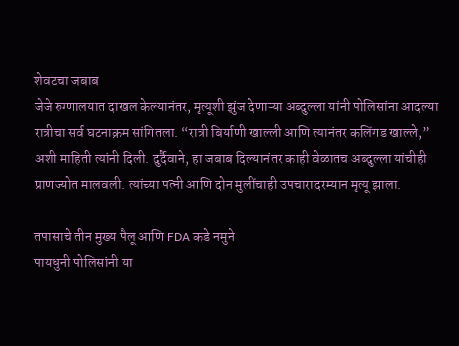शेवटचा जबाब
जेजे रुग्णालयात दाखल केल्यानंतर, मृत्यूशी झुंज देणाऱ्या अब्दुल्ला यांनी पोलिसांना आदल्या रात्रीचा सर्व घटनाक्रम सांगितला. “रात्री बिर्याणी खाल्ली आणि त्यानंतर कलिंगड खाल्ले,” अशी माहिती त्यांनी दिली. दुर्दैवाने, हा जबाब दिल्यानंतर काही वेळातच अब्दुल्ला यांचीही प्राणज्योत मालवली. त्यांच्या पत्नी आणि दोन मुलींचाही उपचारादरम्यान मृत्यू झाला.

तपासाचे तीन मुख्य पैलू आणि FDA कडे नमुने
पायधुनी पोलिसांनी या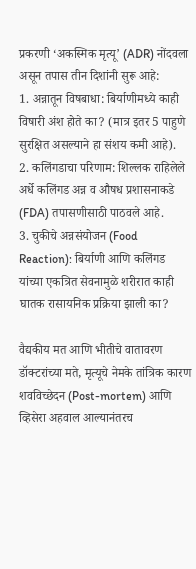प्रकरणी ‘अकस्मिक मृत्यू’ (ADR) नोंदवला असून तपास तीन दिशांनी सुरू आहे:
1. अन्नातून विषबाधा: बिर्याणीमध्ये काही विषारी अंश होते का? (मात्र इतर 5 पाहुणे सुरक्षित असल्याने हा संशय कमी आहे).
2. कलिंगडाचा परिणाम: शिल्लक राहिलेले अर्धे कलिंगड अन्न व औषध प्रशासनाकडे (FDA) तपासणीसाठी पाठवले आहे.
3. चुकीचे अन्नसंयोजन (Food Reaction): बिर्याणी आणि कलिंगड यांच्या एकत्रित सेवनामुळे शरीरात काही घातक रासायनिक प्रक्रिया झाली का?

वैद्यकीय मत आणि भीतीचे वातावरण
डॉक्टरांच्या मते, मृत्यूचे नेमके तांत्रिक कारण शवविच्छेदन (Post-mortem) आणि व्हिसेरा अहवाल आल्यानंतरच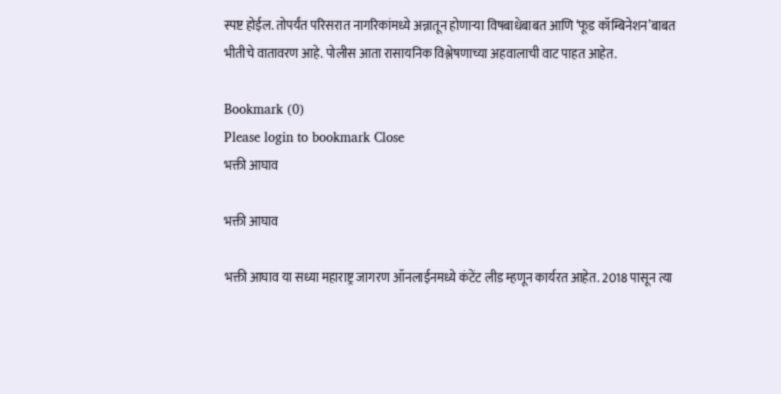स्पष्ट होईल. तोपर्यंत परिसरात नागरिकांमध्ये अन्नातून होणाऱ्या विषबाधेबाबत आणि ‘फूड कॉम्बिनेशन’बाबत भीतीचे वातावरण आहे. पोलीस आता रासायनिक विश्लेषणाच्या अहवालाची वाट पाहत आहेत.

Bookmark (0)
Please login to bookmark Close
भक्ती आघाव

भक्ती आघाव

भक्ती आघाव या सध्या महाराष्ट्र जागरण ऑनलाईनमध्ये कंटेंट लीड म्हणून कार्यरत आहेत. 2018 पासून त्या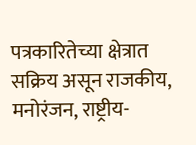पत्रकारितेच्या क्षेत्रात सक्रिय असून राजकीय, मनोरंजन, राष्ट्रीय-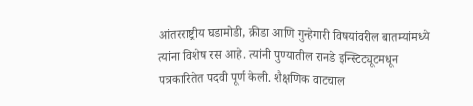आंतरराष्ट्रीय घडामोडी, क्रीडा आणि गुन्हेगारी विषयांवरील बातम्यांमध्ये त्यांना विशेष रस आहे. त्यांनी पुण्यातील रानडे इन्स्टिट्यूटमधून पत्रकारितेत पदवी पूर्ण केली. शैक्षणिक वाटचाल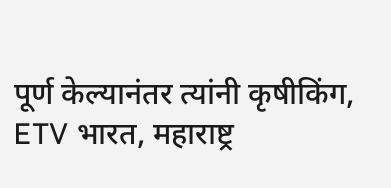पूर्ण केल्यानंतर त्यांनी कृषीकिंग, ETV भारत, महाराष्ट्र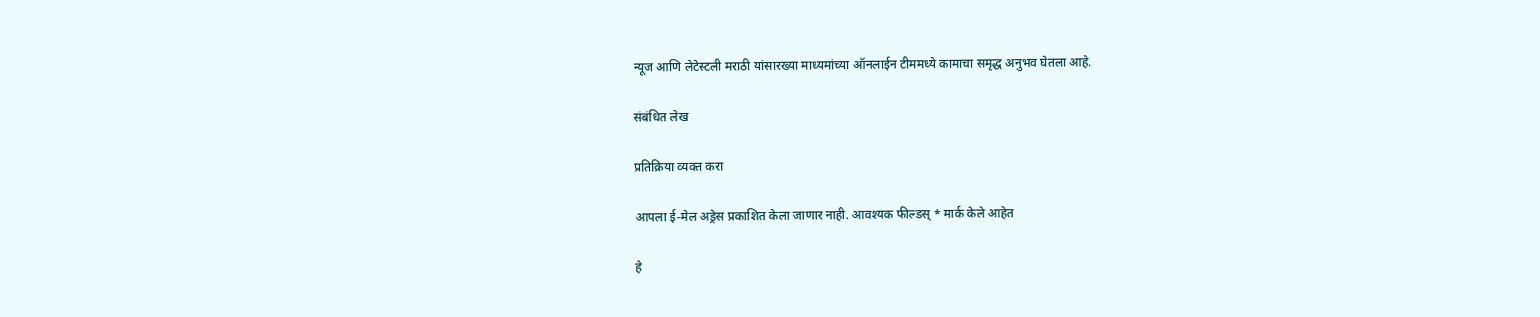न्यूज आणि लेटेस्टली मराठी यांसारख्या माध्यमांच्या ऑनलाईन टीममध्ये कामाचा समृद्ध अनुभव घेतला आहे.

संबंधित लेख

प्रतिक्रिया व्यक्त करा

आपला ई-मेल अड्रेस प्रकाशित केला जाणार नाही. आवश्यक फील्डस् * मार्क केले आहेत

हे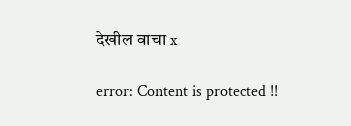देखील वाचा x

error: Content is protected !!